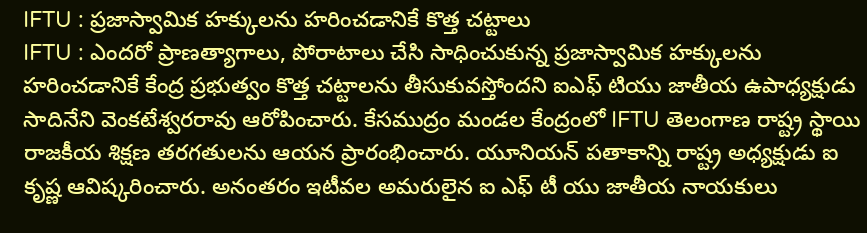IFTU : ప్రజాస్వామిక హక్కులను హరించడానికే కొత్త చట్టాలు
IFTU : ఎందరో ప్రాణత్యాగాలు, పోరాటాలు చేసి సాధించుకున్న ప్రజాస్వామిక హక్కులను హరించడానికే కేంద్ర ప్రభుత్వం కొత్త చట్టాలను తీసుకువస్తోందని ఐఎఫ్ టియు జాతీయ ఉపాధ్యక్షుడు సాదినేని వెంకటేశ్వరరావు ఆరోపించారు. కేసముద్రం మండల కేంద్రంలో IFTU తెలంగాణ రాష్ట్ర స్థాయి రాజకీయ శిక్షణ తరగతులను ఆయన ప్రారంభించారు. యూనియన్ పతాకాన్ని రాష్ట్ర అధ్యక్షుడు ఐ కృష్ణ ఆవిష్కరించారు. అనంతరం ఇటీవల అమరులైన ఐ ఎఫ్ టీ యు జాతీయ నాయకులు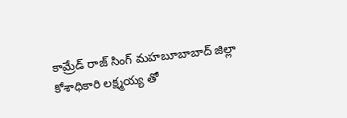కామ్రేడ్ రాజ్ సింగ్ మహబూబాబాద్ జిల్లా కోశాధికారి లక్ష్మయ్య తో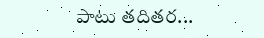పాటు తదితర...